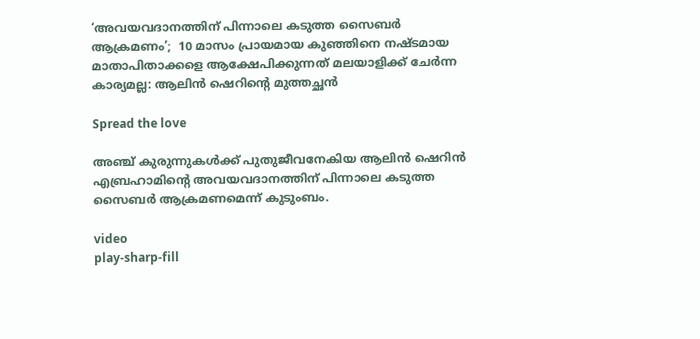‘അവയവദാനത്തിന് പിന്നാലെ കടുത്ത സൈബര്‍ ആക്രമണം’;  10 മാസം പ്രായമായ കുഞ്ഞിനെ നഷ്ടമായ മാതാപിതാക്കളെ ആക്ഷേപിക്കുന്നത് മലയാളിക്ക് ചേര്‍ന്ന കാര്യമല്ല: ആലിന്‍ ഷെറിന്റെ മുത്തച്ഛന്‍

Spread the love

അഞ്ച് കുരുന്നുകള്‍ക്ക് പുതുജീവനേകിയ ആലിന്‍ ഷെറിന്‍ എബ്രഹാമിന്റെ അവയവദാനത്തിന് പിന്നാലെ കടുത്ത സൈബര്‍ ആക്രമണമെന്ന് കുടുംബം.

video
play-sharp-fill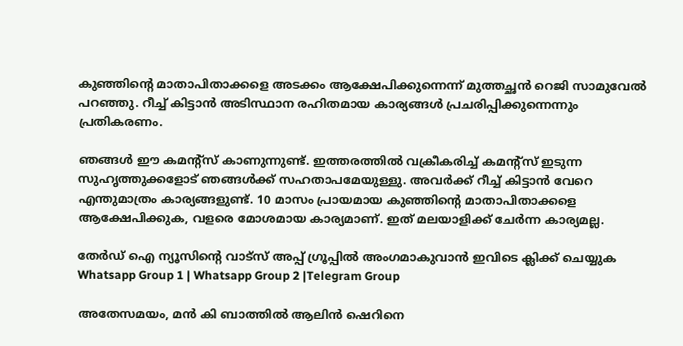കുഞ്ഞിന്റെ മാതാപിതാക്കളെ അടക്കം ആക്ഷേപിക്കുന്നെന്ന് മുത്തച്ഛന്‍ റെജി സാമുവേല്‍ പറഞ്ഞു. റീച്ച്‌ കിട്ടാന്‍ അടിസ്ഥാന രഹിതമായ കാര്യങ്ങള്‍ പ്രചരിപ്പിക്കുന്നെന്നും പ്രതികരണം.

ഞങ്ങള്‍ ഈ കമന്റ്‌സ് കാണുന്നുണ്ട്. ഇത്തരത്തില്‍ വക്രീകരിച്ച്‌ കമന്റ്‌സ് ഇടുന്ന സുഹൃത്തുക്കളോട് ഞങ്ങള്‍ക്ക് സഹതാപമേയുള്ളു. അവര്‍ക്ക് റീച്ച്‌ കിട്ടാന്‍ വേറെ എന്തുമാത്രം കാര്യങ്ങളുണ്ട്. 10 മാസം പ്രായമായ കുഞ്ഞിന്റെ മാതാപിതാക്കളെ ആക്ഷേപിക്കുക, വളരെ മോശമായ കാര്യമാണ്. ഇത് മലയാളിക്ക് ചേര്‍ന്ന കാര്യമല്ല.

തേർഡ് ഐ ന്യൂസിന്റെ വാട്സ് അപ്പ് ഗ്രൂപ്പിൽ അംഗമാകുവാൻ ഇവിടെ ക്ലിക്ക് ചെയ്യുക
Whatsapp Group 1 | Whatsapp Group 2 |Telegram Group

അതേസമയം, മന്‍ കി ബാത്തില്‍ ആലിന്‍ ഷെറിനെ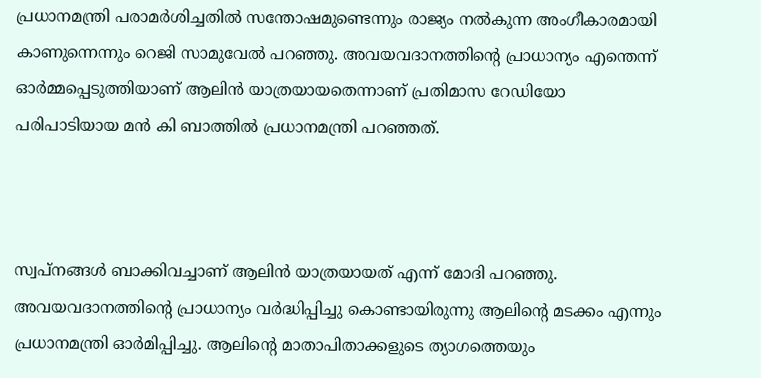പ്രധാനമന്ത്രി പരാമര്‍ശിച്ചതില്‍ സന്തോഷമുണ്ടെന്നും രാജ്യം നല്‍കുന്ന അംഗീകാരമായി കാണുന്നെന്നും റെജി സാമുവേല്‍ പറഞ്ഞു. അവയവദാനത്തിന്റെ പ്രാധാന്യം എന്തെന്ന് ഓര്‍മ്മപ്പെടുത്തിയാണ് ആലിന്‍ യാത്രയായതെന്നാണ് പ്രതിമാസ റേഡിയോ പരിപാടിയായ മന്‍ കി ബാത്തില്‍ പ്രധാനമന്ത്രി പറഞ്ഞത്.



സ്വപ്നങ്ങള്‍ ബാക്കിവച്ചാണ് ആലിന്‍ യാത്രയായത് എന്ന് മോദി പറഞ്ഞു. അവയവദാനത്തിന്റെ പ്രാധാന്യം വര്‍ദ്ധിപ്പിച്ചു കൊണ്ടായിരുന്നു ആലിന്റെ മടക്കം എന്നും പ്രധാനമന്ത്രി ഓര്‍മിപ്പിച്ചു. ആലിന്റെ മാതാപിതാക്കളുടെ ത്യാഗത്തെയും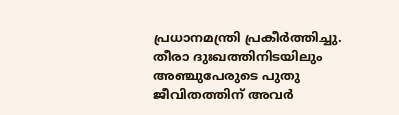പ്രധാനമന്ത്രി പ്രകീര്‍ത്തിച്ചു. തീരാ ദുഃഖത്തിനിടയിലും അഞ്ചുപേരുടെ പുതു ജീവിതത്തിന് അവര്‍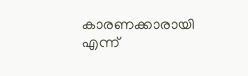കാരണക്കാരായി എന്ന്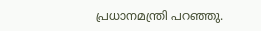പ്രധാനമന്ത്രി പറഞ്ഞു.